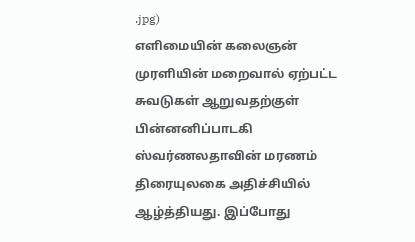.jpg)
எளிமையின் கலைஞன் முரளியின் மறைவால் ஏற்பட்ட சுவடுகள் ஆறுவதற்குள் பின்னனிப்பாடகி ஸ்வர்ணலதாவின் மரணம் திரையுலகை அதிச்சியில் ஆழ்த்தியது. இப்போது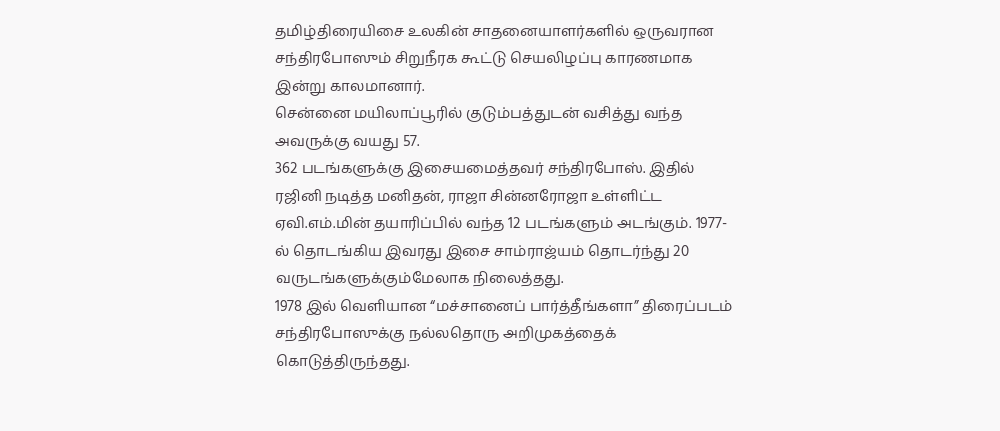தமிழ்திரையிசை உலகின் சாதனையாளர்களில் ஒருவரான சந்திரபோஸும் சிறுநீரக கூட்டு செயலிழப்பு காரணமாக இன்று காலமானார்.
சென்னை மயிலாப்பூரில் குடும்பத்துடன் வசித்து வந்த அவருக்கு வயது 57.
362 படங்களுக்கு இசையமைத்தவர் சந்திரபோஸ். இதில் ரஜினி நடித்த மனிதன், ராஜா சின்னரோஜா உள்ளிட்ட ஏவி.எம்.மின் தயாரிப்பில் வந்த 12 படங்களும் அடங்கும். 1977-ல் தொடங்கிய இவரது இசை சாம்ராஜ்யம் தொடர்ந்து 20 வருடங்களுக்கும்மேலாக நிலைத்தது.
1978 இல் வெளியான “மச்சானைப் பார்த்தீங்களா” திரைப்படம் சந்திரபோஸுக்கு நல்லதொரு அறிமுகத்தைக் கொடுத்திருந்தது.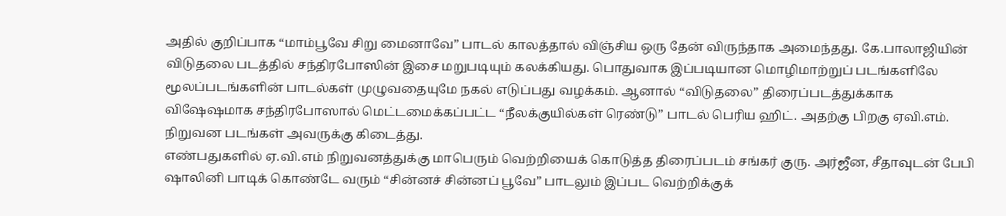அதில் குறிப்பாக “மாம்பூவே சிறு மைனாவே” பாடல் காலத்தால் விஞ்சிய ஒரு தேன் விருந்தாக அமைந்தது. கே.பாலாஜியின் விடுதலை படத்தில் சந்திரபோஸின் இசை மறுபடியும் கலக்கியது. பொதுவாக இப்படியான மொழிமாற்றுப் படங்களிலே மூலப்படங்களின் பாடல்கள் முழுவதையுமே நகல் எடுப்பது வழக்கம். ஆனால் “விடுதலை” திரைப்படத்துக்காக விஷேஷமாக சந்திரபோஸால் மெட்டமைக்கப்பட்ட “நீலக்குயில்கள் ரெண்டு” பாடல் பெரிய ஹிட். அதற்கு பிறகு ஏவி.எம். நிறுவன படங்கள் அவருக்கு கிடைத்து.
எண்பதுகளில் ஏ.வி.எம் நிறுவனத்துக்கு மாபெரும் வெற்றியைக் கொடுத்த திரைப்படம் சங்கர் குரு. அர்ஜீன, சீதாவுடன் பேபி ஷாலினி பாடிக் கொண்டே வரும் “சின்னச் சின்னப் பூவே” பாடலும் இப்பட வெற்றிக்குக்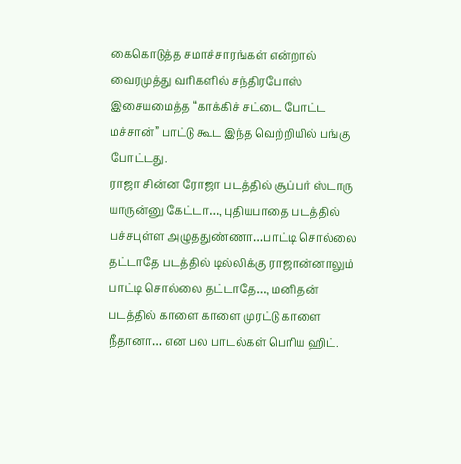கைகொடுத்த சமாச்சாரங்கள் என்றால் வைரமுத்து வரிகளில் சந்திரபோஸ் இசையமைத்த “காக்கிச் சட்டை போட்ட மச்சான்” பாட்டு கூட இந்த வெற்றியில் பங்கு போட்டது.
ராஜா சின்ன ரோஜா படத்தில் சூப்பர் ஸ்டாரு யாருன்னு கேட்டா…, புதியபாதை படத்தில் பச்சபுள்ள அழுததுண்ணா…பாட்டி சொல்லை தட்டாதே படத்தில் டில்லிக்கு ராஜான்னாலும் பாட்டி சொல்லை தட்டாதே…, மனிதன் படத்தில் காளை காளை முரட்டு காளை நீதானா… என பல பாடல்கள் பெரிய ஹிட்.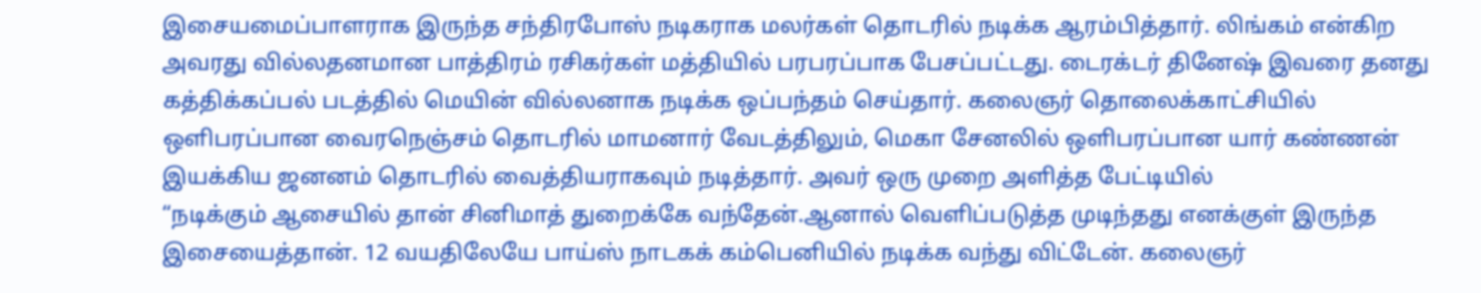இசையமைப்பாளராக இருந்த சந்திரபோஸ் நடிகராக மலர்கள் தொடரில் நடிக்க ஆரம்பித்தார். லிங்கம் என்கிற அவரது வில்லதனமான பாத்திரம் ரசிகர்கள் மத்தியில் பரபரப்பாக பேசப்பட்டது. டைரக்டர் தினேஷ் இவரை தனது கத்திக்கப்பல் படத்தில் மெயின் வில்லனாக நடிக்க ஒப்பந்தம் செய்தார். கலைஞர் தொலைக்காட்சியில் ஒளிபரப்பான வைரநெஞ்சம் தொடரில் மாமனார் வேடத்திலும், மெகா சேனலில் ஒளிபரப்பான யார் கண்ணன் இயக்கிய ஜனனம் தொடரில் வைத்தியராகவும் நடித்தார். அவர் ஒரு முறை அளித்த பேட்டியில்
“நடிக்கும் ஆசையில் தான் சினிமாத் துறைக்கே வந்தேன்.ஆனால் வெளிப்படுத்த முடிந்தது எனக்குள் இருந்த இசையைத்தான். 12 வயதிலேயே பாய்ஸ் நாடகக் கம்பெனியில் நடிக்க வந்து விட்டேன். கலைஞர்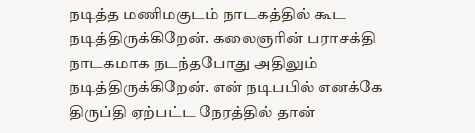நடித்த மணிமகுடம் நாடகத்தில் கூட நடித்திருக்கிறேன். கலைஞரின் பராசக்தி நாடகமாக நடந்தபோது அதிலும் நடித்திருக்கிறேன். என் நடிபபில் எனக்கே திருப்தி ஏற்பட்ட நேரத்தில் தான்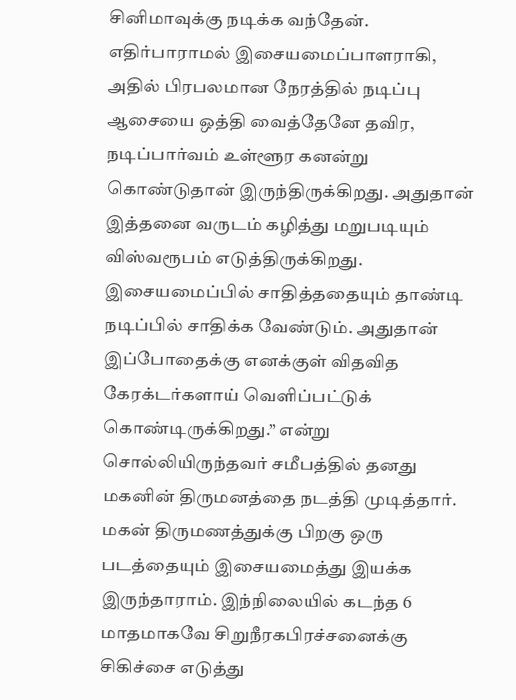சினிமாவுக்கு நடிக்க வந்தேன். எதிர்பாராமல் இசையமைப்பாளராகி, அதில் பிரபலமான நேரத்தில் நடிப்பு ஆசையை ஒத்தி வைத்தேனே தவிர, நடிப்பார்வம் உள்ளூர கனன்று கொண்டுதான் இருந்திருக்கிறது. அதுதான் இத்தனை வருடம் கழித்து மறுபடியும் விஸ்வரூபம் எடுத்திருக்கிறது.
இசையமைப்பில் சாதித்ததையும் தாண்டி நடிப்பில் சாதிக்க வேண்டும். அதுதான் இப்போதைக்கு எனக்குள் விதவித கேரக்டர்களாய் வெளிப்பட்டுக் கொண்டிருக்கிறது.” என்று சொல்லியிருந்தவர் சமீபத்தில் தனது மகனின் திருமனத்தை நடத்தி முடித்தார். மகன் திருமணத்துக்கு பிறகு ஒரு படத்தையும் இசையமைத்து இயக்க இருந்தாராம். இந்நிலையில் கடந்த 6 மாதமாகவே சிறுநீரகபிரச்சனைக்கு சிகிச்சை எடுத்து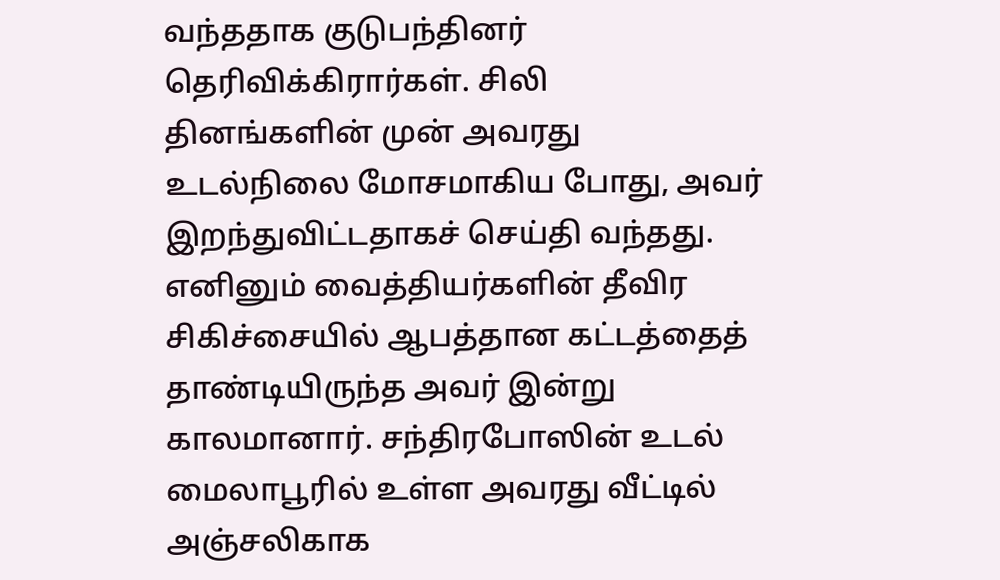வந்ததாக குடுபந்தினர் தெரிவிக்கிரார்கள். சிலி தினங்களின் முன் அவரது உடல்நிலை மோசமாகிய போது, அவர் இறந்துவிட்டதாகச் செய்தி வந்தது. எனினும் வைத்தியர்களின் தீவிர சிகிச்சையில் ஆபத்தான கட்டத்தைத் தாண்டியிருந்த அவர் இன்று காலமானார். சந்திரபோஸின் உடல் மைலாபூரில் உள்ள அவரது வீட்டில் அஞ்சலிகாக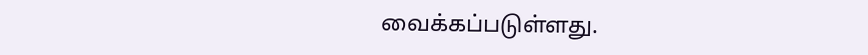வைக்கப்படுள்ளது.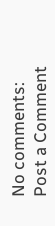No comments:
Post a Comment